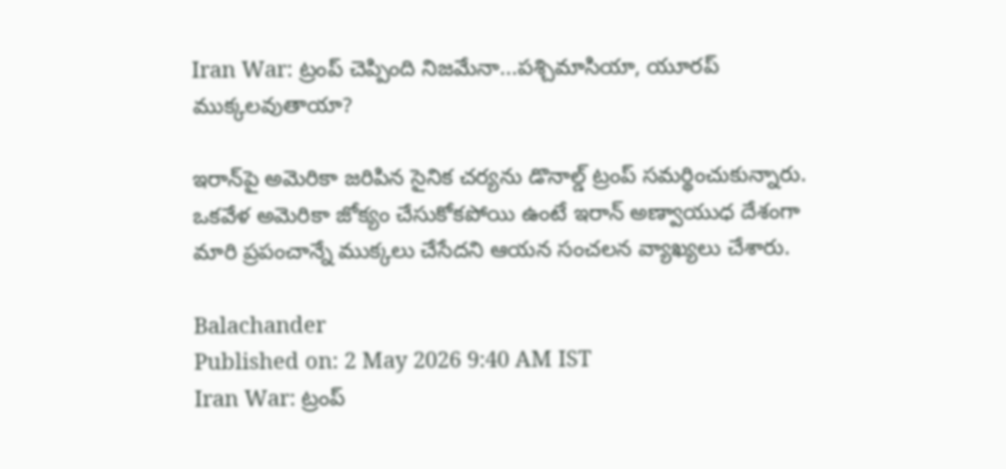Iran War: ట్రంప్‌ చెప్పింది నిజమేనా...పశ్చిమాసియా, యూరప్‌ ముక్కలవుతాయా?

ఇరాన్‌పై అమెరికా జరిపిన సైనిక చర్యను డొనాల్డ్ ట్రంప్ సమర్థించుకున్నారు. ఒకవేళ అమెరికా జోక్యం చేసుకోకపోయి ఉంటే ఇరాన్ అణ్వాయుధ దేశంగా మారి ప్రపంచాన్నే ముక్కలు చేసేదని ఆయన సంచలన వ్యాఖ్యలు చేశారు.

Balachander
Published on: 2 May 2026 9:40 AM IST
Iran War: ట్రంప్‌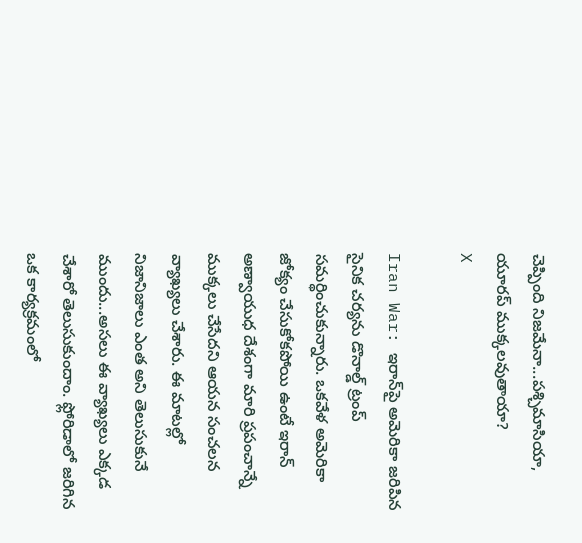చెప్పింది నిజమేనా...పశ్చిమాసియా, యూరప్‌ ముక్కలవుతాయా?
X

Iran War: ఇరాన్‌పై అమెరికా జరిపిన సైనిక చర్యను డొనాల్డ్ ట్రంప్ సమర్థించుకున్నారు. ఒకవేళ అమెరికా జోక్యం చేసుకోకపోయి ఉంటే ఇరాన్ అణ్వాయుధ దేశంగా మారి ప్రపంచాన్నే ముక్కలు చేసేదని ఆయన సంచలన వ్యాఖ్యలు చేశారు. ఈ మాటల్లో నిజానిజాలు ఎంత అని తెలుసుకునే ముందు...అసలు ఈ వ్యాఖ్యలు ఎక్కడ చేశారో తెలుసుకుందాం. ఫ్లోరిడాలో జరిగిన ఒక కార్యక్రమంలో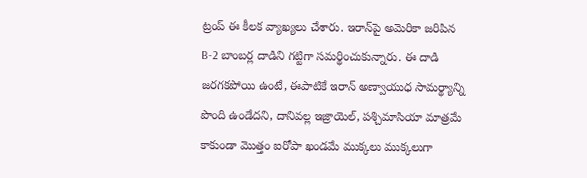ట్రంప్‌ ఈ కీలక వ్యాఖ్యలు చేశారు. ఇరాన్‌పై అమెరికా జరిపిన B-2 బాంబర్ల దాడిని గట్టిగా సమర్థించుకున్నారు. ఈ దాడి జరగకపోయి ఉంటే, ఈపాటికే ఇరాన్ అణ్వాయుధ సామర్థ్యాన్ని పొంది ఉండేదని, దానివల్ల ఇజ్రాయెల్, పశ్చిమాసియా మాత్రమే కాకుండా మొత్తం ఐరోపా ఖండమే ముక్కలు ముక్కలుగా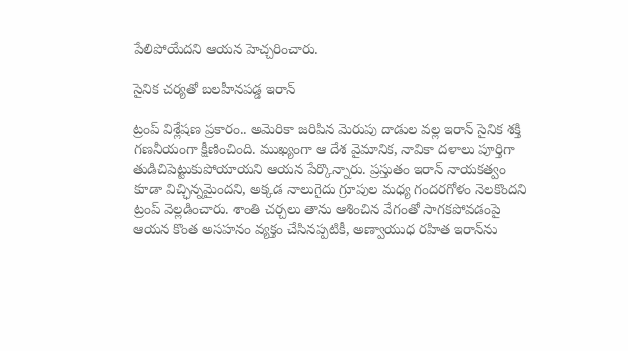పేలిపోయేదని ఆయన హెచ్చరించారు.

సైనిక చర్యతో బలహీనపడ్డ ఇరాన్

ట్రంప్ విశ్లేషణ ప్రకారం.. అమెరికా జరిపిన మెరుపు దాడుల వల్ల ఇరాన్ సైనిక శక్తి గణనీయంగా క్షీణించింది. ముఖ్యంగా ఆ దేశ వైమానిక, నావికా దళాలు పూర్తిగా తుడిచిపెట్టుకుపోయాయని ఆయన పేర్కొన్నారు. ప్రస్తుతం ఇరాన్ నాయకత్వం కూడా విచ్ఛిన్నమైందని, అక్కడ నాలుగైదు గ్రూపుల మధ్య గందరగోళం నెలకొందని ట్రంప్ వెల్లడించారు. శాంతి చర్చలు తాను ఆశించిన వేగంతో సాగకపోవడంపై ఆయన కొంత అసహనం వ్యక్తం చేసినప్పటికీ, అణ్వాయుధ రహిత ఇరాన్‌ను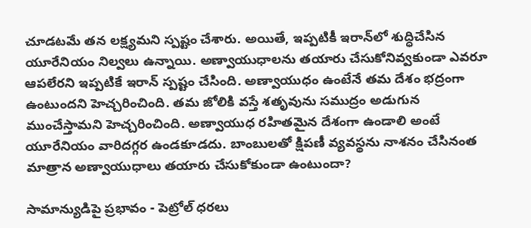చూడటమే తన లక్ష్యమని స్పష్టం చేశారు. అయితే, ఇప్పటికీ ఇరాన్‌లో శుద్ధిచేసిన యూరేనియం నిల్వలు ఉన్నాయి. అణ్వాయుధాలను తయారు చేసుకోనివ్వకుండా ఎవరూ ఆపలేరని ఇప్పటికే ఇరాన్‌ స్పష్టం చేసింది. అణ్వాయుధం ఉంటేనే తమ దేశం భద్రంగా ఉంటుందని హెచ్చరించింది. తమ జోలికి వస్తే శతృవును సముద్రం అడుగున ముంచేస్తామని హెచ్చరించింది. అణ్వాయుధ రహితమైన దేశంగా ఉండాలి అంటే యూరేనియం వారిదగ్గర ఉండకూడదు. బాంబులతో క్షిపణీ వ్యవస్థను నాశనం చేసినంత మాత్రాన అణ్వాయుధాలు తయారు చేసుకోకుండా ఉంటుందా?

సామాన్యుడిపై ప్రభావం - పెట్రోల్ ధరలు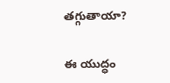తగ్గుతాయా?

ఈ యుద్ధం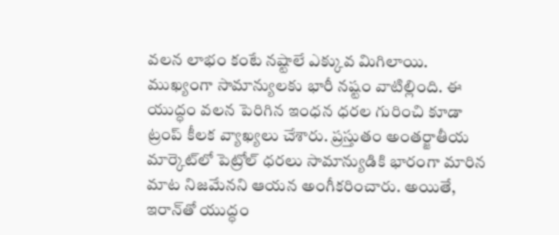వలన లాభం కంటే నష్టాలే ఎక్కువ మిగిలాయి. ముఖ్యంగా సామాన్యులకు భారీ నష్టం వాటిల్లింది. ఈ యుద్ధం వలన పెరిగిన ఇంధన ధరల గురించి కూడా ట్రంప్ కీలక వ్యాఖ్యలు చేశారు. ప్రస్తుతం అంతర్జాతీయ మార్కెట్‌లో పెట్రోల్ ధరలు సామాన్యుడికి భారంగా మారిన మాట నిజమేనని ఆయన అంగీకరించారు. అయితే, ఇరాన్‌తో యుద్ధం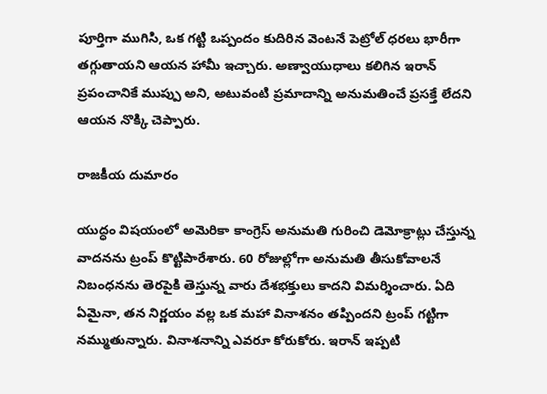పూర్తిగా ముగిసి, ఒక గట్టి ఒప్పందం కుదిరిన వెంటనే పెట్రోల్ ధరలు భారీగా తగ్గుతాయని ఆయన హామీ ఇచ్చారు. అణ్వాయుధాలు కలిగిన ఇరాన్ ప్రపంచానికే ముప్పు అని, అటువంటి ప్రమాదాన్ని అనుమతించే ప్రసక్తే లేదని ఆయన నొక్కి చెప్పారు.

రాజకీయ దుమారం

యుద్ధం విషయంలో అమెరికా కాంగ్రెస్ అనుమతి గురించి డెమోక్రాట్లు చేస్తున్న వాదనను ట్రంప్ కొట్టిపారేశారు. 60 రోజుల్లోగా అనుమతి తీసుకోవాలనే నిబంధనను తెరపైకి తెస్తున్న వారు దేశభక్తులు కాదని విమర్శించారు. ఏది ఏమైనా, తన నిర్ణయం వల్ల ఒక మహా వినాశనం తప్పిందని ట్రంప్ గట్టిగా నమ్ముతున్నారు. వినాశనాన్ని ఎవరూ కోరుకోరు. ఇరాన్‌ ఇప్పటి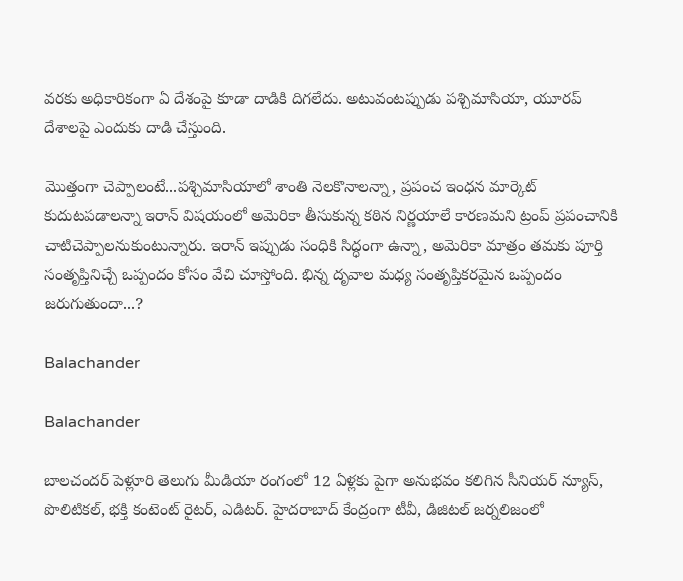వరకు అధికారికంగా ఏ దేశంపై కూడా దాడికి దిగలేదు. అటువంటప్పుడు పశ్చిమాసియా, యూరప్‌ దేశాలపై ఎందుకు దాడి చేస్తుంది.

మొత్తంగా చెప్పాలంటే...పశ్చిమాసియాలో శాంతి నెలకొనాలన్నా, ప్రపంచ ఇంధన మార్కెట్ కుదుటపడాలన్నా ఇరాన్ విషయంలో అమెరికా తీసుకున్న కఠిన నిర్ణయాలే కారణమని ట్రంప్‌ ప్రపంచానికి చాటిచెప్పాలనుకుంటున్నారు. ఇరాన్ ఇప్పుడు సంధికి సిద్ధంగా ఉన్నా, అమెరికా మాత్రం తమకు పూర్తి సంతృప్తినిచ్చే ఒప్పందం కోసం వేచి చూస్తోంది. భిన్న దృవాల మధ్య సంతృప్తికరమైన ఒప్పందం జరుగుతుందా...?

Balachander

Balachander

బాలచందర్ పెళ్లూరి తెలుగు మీడియా రంగంలో 12 ఏళ్లకు పైగా అనుభవం కలిగిన సీనియర్ న్యూస్, పొలిటికల్, భక్తి కంటెంట్ రైటర్, ఎడిటర్. హైదరాబాద్ కేంద్రంగా టీవీ, డిజిటల్ జర్నలిజంలో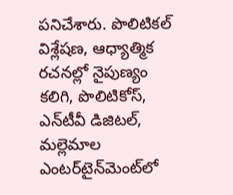పనిచేశారు. పొలిటికల్ విశ్లేషణ, ఆధ్యాత్మిక రచనల్లో నైపుణ్యం కలిగి, పొలిటికోస్, ఎన్‌టీవీ డిజిటల్, మల్లెమాల ఎంటర్‌టైన్‌మెంట్‌లో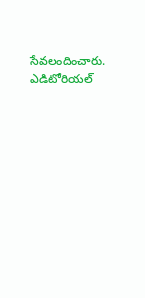సేవలందించారు. ఎడిటోరియల్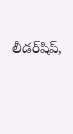లీడర్‌షిప్,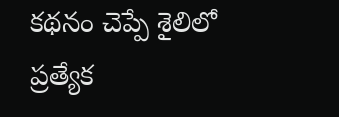కథనం చెప్పే శైలిలో ప్రత్యేక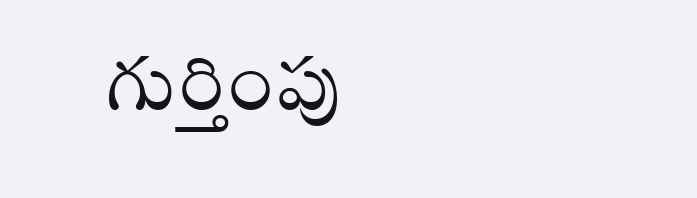గుర్తింపు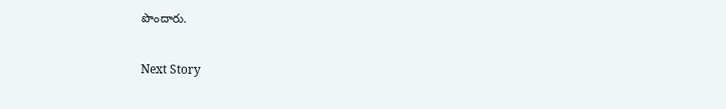పొందారు.

Next Story